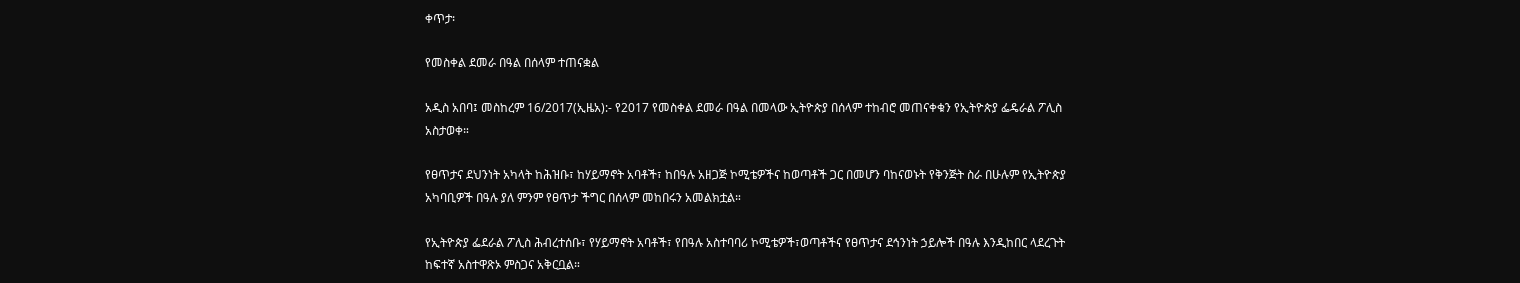ቀጥታ፡

የመስቀል ደመራ በዓል በሰላም ተጠናቋል

አዲስ አበባ፤ መስከረም 16/2017(ኢዜአ):- የ2017 የመስቀል ደመራ በዓል በመላው ኢትዮጵያ በሰላም ተከብሮ መጠናቀቁን የኢትዮጵያ ፌዴራል ፖሊስ አስታወቀ።

የፀጥታና ደህንነት አካላት ከሕዝቡ፣ ከሃይማኖት አባቶች፣ ከበዓሉ አዘጋጅ ኮሚቴዎችና ከወጣቶች ጋር በመሆን ባከናወኑት የቅንጅት ስራ በሁሉም የኢትዮጵያ አካባቢዎች በዓሉ ያለ ምንም የፀጥታ ችግር በሰላም መከበሩን አመልክቷል።

የኢትዮጵያ ፌደራል ፖሊስ ሕብረተሰቡ፣ የሃይማኖት አባቶች፣ የበዓሉ አስተባባሪ ኮሚቴዎች፣ወጣቶችና የፀጥታና ደኅንነት ኃይሎች በዓሉ እንዲከበር ላደረጉት ከፍተኛ አስተዋጽኦ ምስጋና አቅርቧል።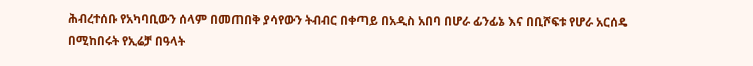ሕብረተሰቡ የአካባቢውን ሰላም በመጠበቅ ያሳየውን ትብብር በቀጣይ በአዲስ አበባ በሆራ ፊንፊኔ እና በቢሾፍቱ የሆራ አርሰዴ በሚከበሩት የኢሬቻ በዓላት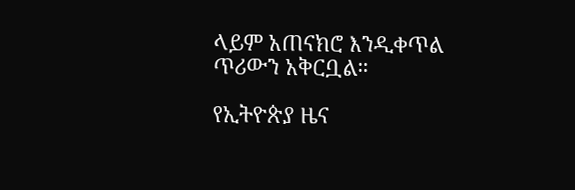ላይም አጠናክሮ እንዲቀጥል ጥሪውን አቅርቧል።

የኢትዮጵያ ዜና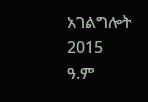አገልግሎት
2015
ዓ.ም